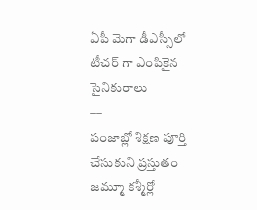ఏపీ మెగా డీఎస్సీలో టీచర్ గా ఎంపికైన సైనికురాలు
––
పంజాబ్లో శిక్షణ పూర్తి చేసుకుని ప్రస్తుతం జమ్మూ కశ్మీర్లో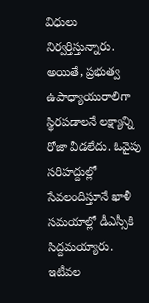విధులు నిర్వర్తిస్తున్నారు. అయితే, ప్రభుత్వ ఉపాధ్యాయురాలిగా స్థిరపడాలనే లక్ష్యాన్ని రోజా వీడలేదు. ఓవైపు సరిహద్దుల్లో సేవలందిస్తూనే ఖాళీ సమయాల్లో డీఎస్సీకి సిద్దమయ్యారు. ఇటీవల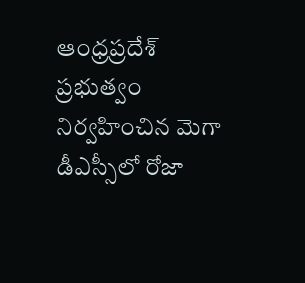ఆంధ్రప్రదేశ్ ప్రభుత్వం నిర్వహించిన మెగా డీఎస్సీలో రోజా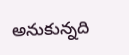అనుకున్నది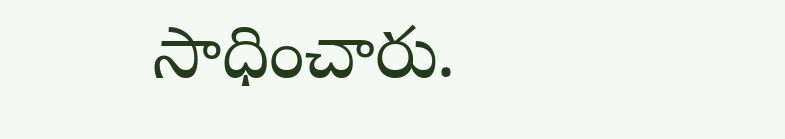సాధించారు.